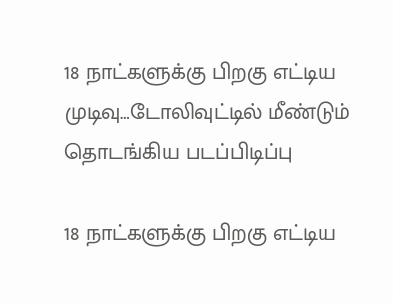18 நாட்களுக்கு பிறகு எட்டிய முடிவு…டோலிவுட்டில் மீண்டும் தொடங்கிய படப்பிடிப்பு

18 நாட்களுக்கு பிறகு எட்டிய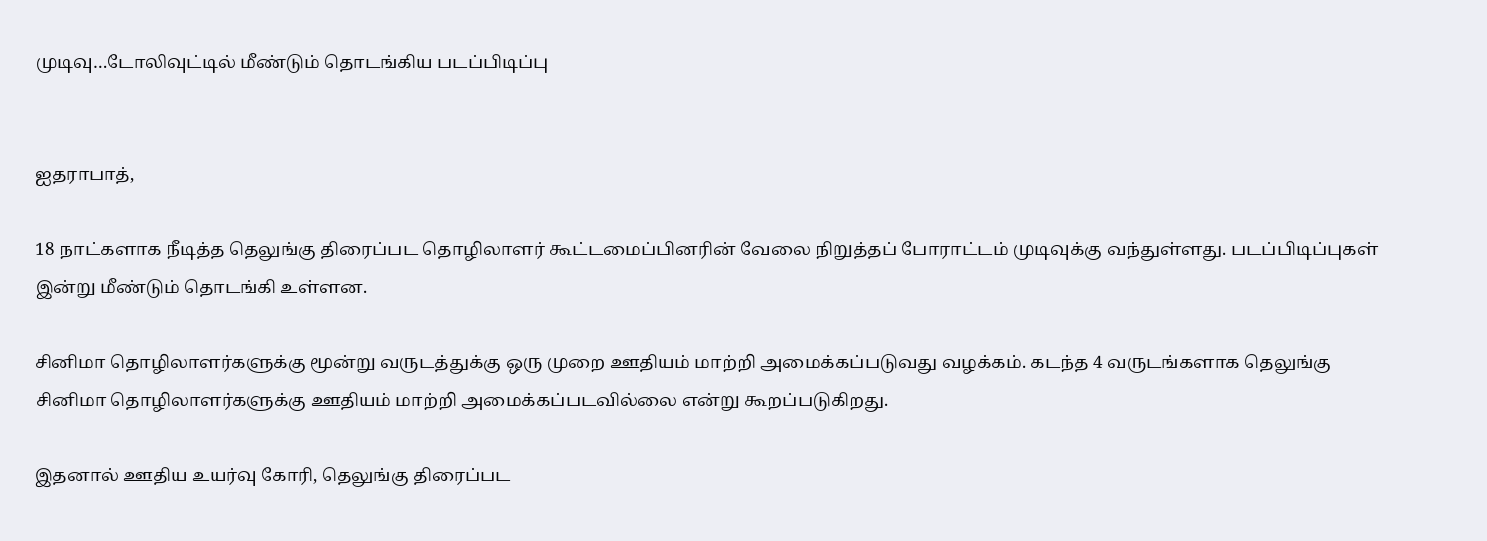முடிவு…டோலிவுட்டில் மீண்டும் தொடங்கிய படப்பிடிப்பு


ஐதராபாத்,

18 நாட்களாக நீடித்த தெலுங்கு திரைப்பட தொழிலாளர் கூட்டமைப்பினரின் வேலை நிறுத்தப் போராட்டம் முடிவுக்கு வந்துள்ளது. படப்பிடிப்புகள் இன்று மீண்டும் தொடங்கி உள்ளன.

சினிமா தொழிலாளர்களுக்கு மூன்று வருடத்துக்கு ஒரு முறை ஊதியம் மாற்றி அமைக்கப்படுவது வழக்கம். கடந்த 4 வருடங்களாக தெலுங்கு சினிமா தொழிலாளர்களுக்கு ஊதியம் மாற்றி அமைக்கப்படவில்லை என்று கூறப்படுகிறது.

இதனால் ஊதிய உயர்வு கோரி, தெலுங்கு திரைப்பட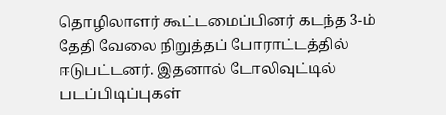தொழிலாளர் கூட்டமைப்பினர் கடந்த 3-ம் தேதி வேலை நிறுத்தப் போராட்டத்தில் ஈடுபட்டனர். இதனால் டோலிவுட்டில் படப்பிடிப்புகள்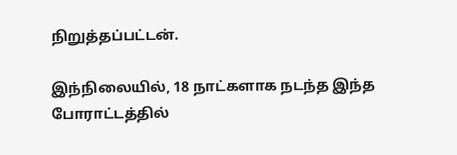நிறுத்தப்பட்டன்.

இந்நிலையில், 18 நாட்களாக நடந்த இந்த போராட்டத்தில்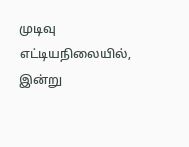முடிவு எட்டியநிலையில், இன்று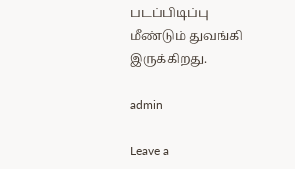படப்பிடிப்பு மீண்டும் துவங்கி இருக்கிறது.

admin

Leave a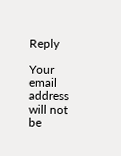Reply

Your email address will not be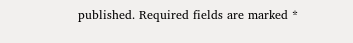published. Required fields are marked *